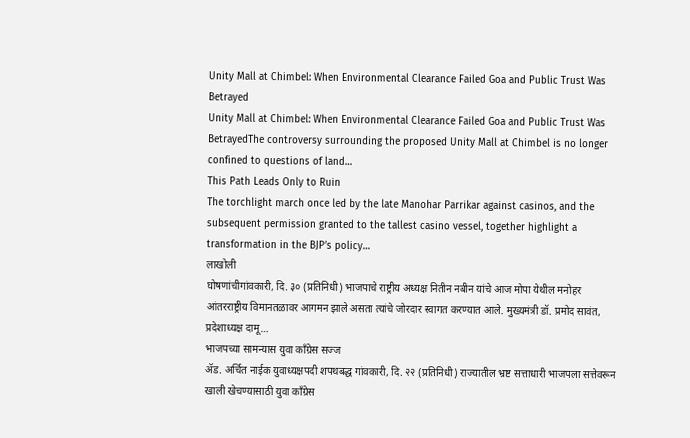Unity Mall at Chimbel: When Environmental Clearance Failed Goa and Public Trust Was Betrayed
Unity Mall at Chimbel: When Environmental Clearance Failed Goa and Public Trust Was BetrayedThe controversy surrounding the proposed Unity Mall at Chimbel is no longer confined to questions of land…
This Path Leads Only to Ruin
The torchlight march once led by the late Manohar Parrikar against casinos, and the subsequent permission granted to the tallest casino vessel, together highlight a transformation in the BJP’s policy…
लाखोली
घोषणांचीगांवकारी, दि. ३० (प्रतिनिधी) भाजपाचे राष्ट्रीय अध्यक्ष नितीन नबीन यांचे आज मोपा येथील मनोहर आंतरराष्ट्रीय विमानतळावर आगमन झाले असता त्यांचे जोरदार स्वागत करण्यात आले. मुख्यमंत्री डॉ. प्रमोद सावंत, प्रदेशाध्यक्ष दामू…
भाजपच्या सामन्यास युवा काँग्रेस सज्ज
ॲड. अर्चित नाईक युवाध्यक्षपदी शपथबद्ध गांवकारी, दि. २२ (प्रतिनिधी) राज्यातील भ्रष्ट सत्ताधारी भाजपला सत्तेवरून खाली खेचण्यासाठी युवा काँग्रेस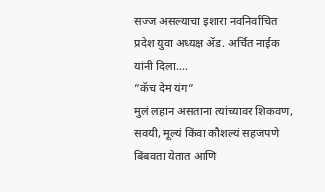सज्ज असल्याचा इशारा नवनिर्वाचित प्रदेश युवा अध्यक्ष ॲड. अर्चित नाईक यांनी दिला.…
”कॅच देम यंग”
मुलं लहान असताना त्यांच्यावर शिकवण, सवयी, मूल्यं किंवा कौशल्यं सहजपणे बिंबवता येतात आणि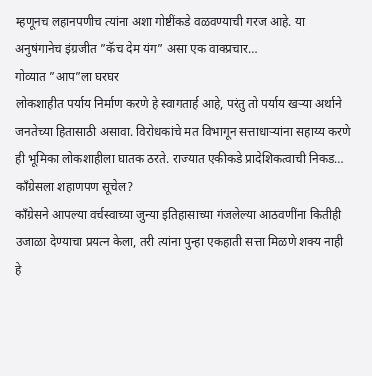म्हणूनच लहानपणीच त्यांना अशा गोष्टींकडे वळवण्याची गरज आहे. या अनुषंगानेच इंग्रजीत ”कॅच देम यंग” असा एक वाक्प्रचार…
गोव्यात ”आप”ला घरघर
लोकशाहीत पर्याय निर्माण करणे हे स्वागतार्ह आहे, परंतु तो पर्याय खऱ्या अर्थाने जनतेच्या हितासाठी असावा. विरोधकांचे मत विभागून सत्ताधाऱ्यांना सहाय्य करणे ही भूमिका लोकशाहीला घातक ठरते. राज्यात एकीकडे प्रादेशिकत्वाची निकड…
काँग्रेसला शहाणपण सूचेल?
काँग्रेसने आपल्या वर्चस्वाच्या जुन्या इतिहासाच्या गंजलेल्या आठवणींना कितीही उजाळा देण्याचा प्रयत्न केला, तरी त्यांना पुन्हा एकहाती सत्ता मिळणे शक्य नाही हे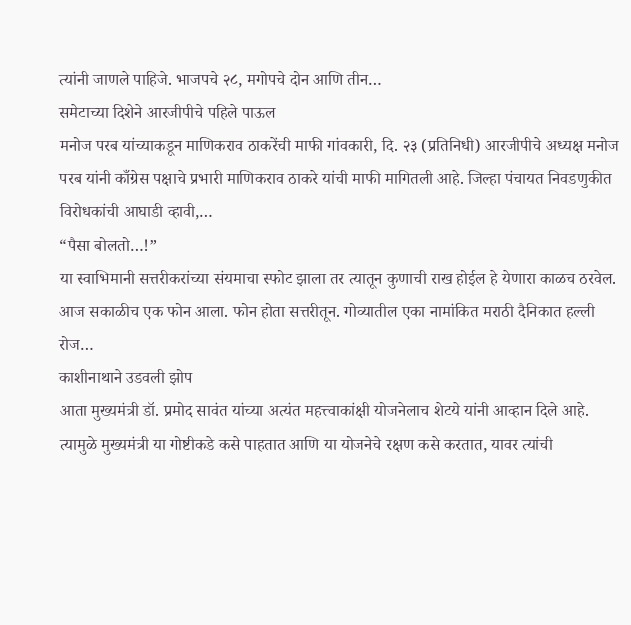त्यांनी जाणले पाहिजे. भाजपचे २८, मगोपचे दोन आणि तीन…
समेटाच्या दिशेने आरजीपीचे पहिले पाऊल
मनोज परब यांच्याकडून माणिकराव ठाकरेंची माफी गांवकारी, दि. २३ (प्रतिनिधी) आरजीपीचे अध्यक्ष मनोज परब यांनी काँग्रेस पक्षाचे प्रभारी माणिकराव ठाकरे यांची माफी मागितली आहे. जिल्हा पंचायत निवडणुकीत विरोधकांची आघाडी व्हावी,…
“पैसा बोलतो…!”
या स्वाभिमानी सत्तरीकरांच्या संयमाचा स्फोट झाला तर त्यातून कुणाची राख होईल हे येणारा काळच ठरवेल. आज सकाळीच एक फोन आला. फोन होता सत्तरीतून. गोव्यातील एका नामांकित मराठी दैनिकात हल्ली रोज…
काशीनाथाने उडवली झोप
आता मुख्यमंत्री डॉ. प्रमोद सावंत यांच्या अत्यंत महत्त्वाकांक्षी योजनेलाच शेटये यांनी आव्हान दिले आहे. त्यामुळे मुख्यमंत्री या गोष्टीकडे कसे पाहतात आणि या योजनेचे रक्षण कसे करतात, यावर त्यांची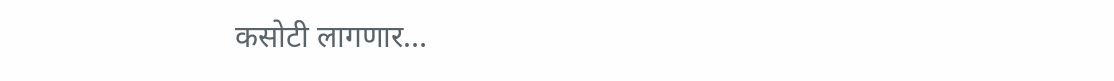कसोटी लागणार…